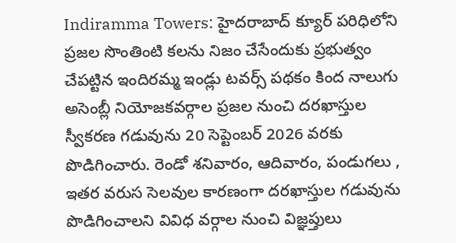Indiramma Towers: హైదరాబాద్ క్యూర్ పరిధిలోని ప్రజల సొంతింటి కలను నిజం చేసేందుకు ప్రభుత్వం చేపట్టిన ఇందిరమ్మ ఇండ్లు టవర్స్ పథకం కింద నాలుగు అసెంబ్లీ నియోజకవర్గాల ప్రజల నుంచి దరఖాస్తుల స్వీకరణ గడువును 20 సెప్టెంబర్ 2026 వరకు పొడిగించారు. రెండో శనివారం, ఆదివారం, పండుగలు , ఇతర వరుస సెలవుల కారణంగా దరఖాస్తుల గడువును పొడిగించాలని వివిధ వర్గాల నుంచి విజ్ఞప్తులు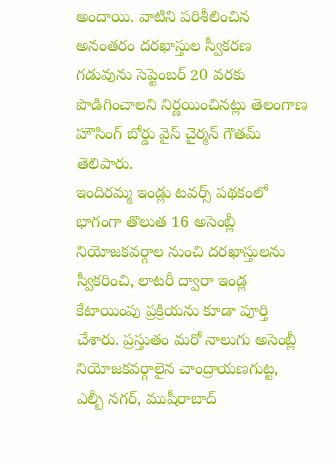అందాయి. వాటిని పరిశీలించిన అనంతరం దరఖాస్తుల స్వీకరణ గడువును సెప్టెంబర్ 20 వరకు పొడిగించాలని నిర్ణయించినట్లు తెలంగాణ హౌసింగ్ బోర్డు వైస్ చైర్మన్ గౌతమ్ తెలిపారు.
ఇందిరమ్మ ఇండ్లు టవర్స్ పథకంలో భాగంగా తొలుత 16 అసెంబ్లీ నియోజకవర్గాల నుంచి దరఖాస్తులను స్వీకరించి, లాటరీ ద్వారా ఇండ్ల కేటాయింపు ప్రక్రియను కూడా పూర్తి చేశారు. ప్రస్తుతం మరో నాలుగు అసెంబ్లీ నియోజకవర్గాలైన చాంద్రాయణగుట్ట, ఎల్బీ నగర్, ముషీరాబాద్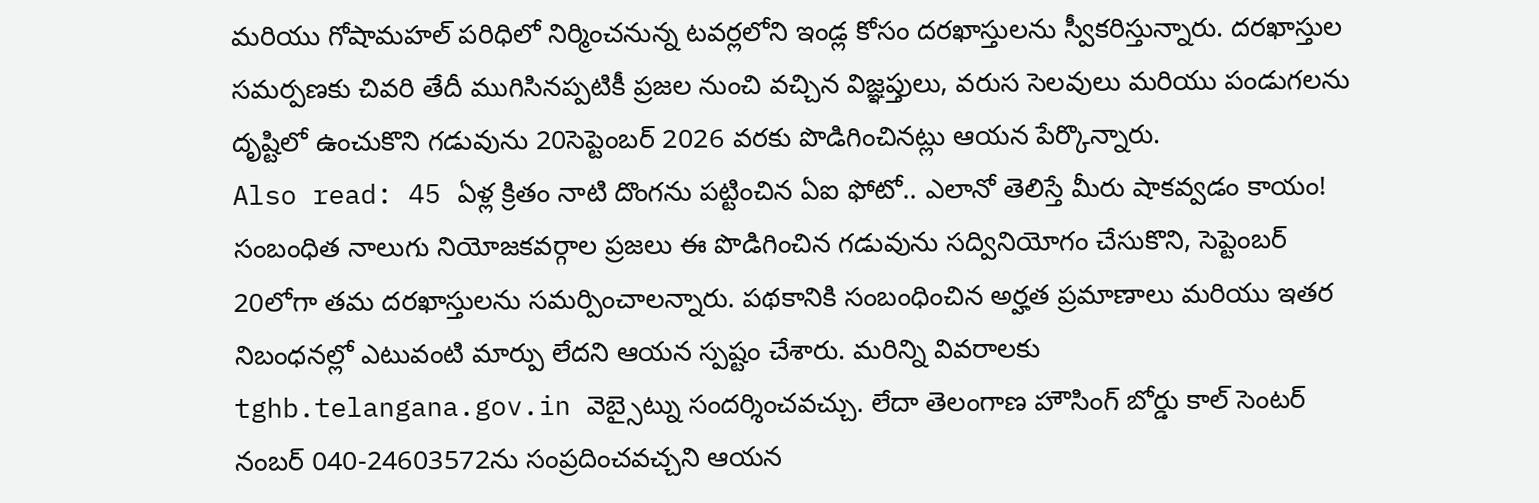మరియు గోషామహల్ పరిధిలో నిర్మించనున్న టవర్లలోని ఇండ్ల కోసం దరఖాస్తులను స్వీకరిస్తున్నారు. దరఖాస్తుల సమర్పణకు చివరి తేదీ ముగిసినప్పటికీ ప్రజల నుంచి వచ్చిన విజ్ఞప్తులు, వరుస సెలవులు మరియు పండుగలను దృష్టిలో ఉంచుకొని గడువును 20సెప్టెంబర్ 2026 వరకు పొడిగించినట్లు ఆయన పేర్కొన్నారు.
Also read: 45 ఏళ్ల క్రితం నాటి దొంగను పట్టించిన ఏఐ ఫోటో.. ఎలానో తెలిస్తే మీరు షాకవ్వడం కాయం!
సంబంధిత నాలుగు నియోజకవర్గాల ప్రజలు ఈ పొడిగించిన గడువును సద్వినియోగం చేసుకొని, సెప్టెంబర్ 20లోగా తమ దరఖాస్తులను సమర్పించాలన్నారు. పథకానికి సంబంధించిన అర్హత ప్రమాణాలు మరియు ఇతర నిబంధనల్లో ఎటువంటి మార్పు లేదని ఆయన స్పష్టం చేశారు. మరిన్ని వివరాలకు tghb.telangana.gov.in వెబ్సైట్ను సందర్శించవచ్చు. లేదా తెలంగాణ హౌసింగ్ బోర్డు కాల్ సెంటర్ నంబర్ 040-24603572ను సంప్రదించవచ్చని ఆయన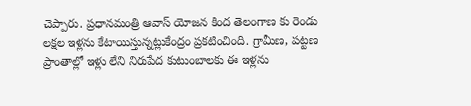చెప్పారు. ప్రధానమంత్రి ఆవాస్ యోజన కింద తెలంగాణ కు రెండు లక్షల ఇళ్లను కేటాయిస్తున్నట్లుకేంద్రం ప్రకటించింది. గ్రామీణ, పట్టణ ప్రాంతాల్లో ఇళ్లు లేని నిరుపేద కుటుంబాలకు ఈ ఇళ్లను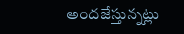అందజేస్తున్నట్లు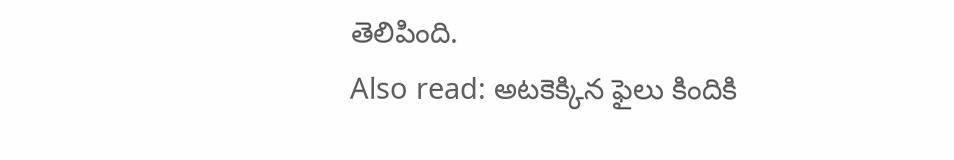తెలిపింది.
Also read: అటకెక్కిన ఫైలు కిందికి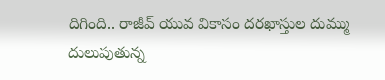దిగింది.. రాజీవ్ యువ వికాసం దరఖాస్తుల దుమ్ము దులుపుతున్న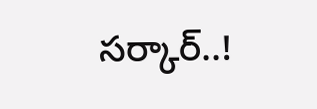సర్కార్..!